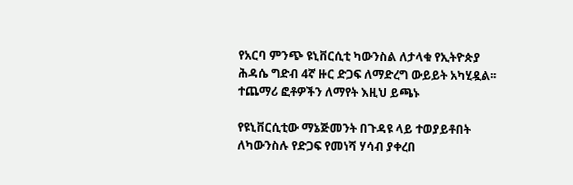የአርባ ምንጭ ዩኒቨርሲቲ ካውንስል ለታላቁ የኢትዮጵያ ሕዳሴ ግድብ 4ኛ ዙር ድጋፍ ለማድረግ ውይይት አካሂዷል፡፡ተጨማሪ ፎቶዎችን ለማየት እዚህ ይጫኑ

የዩኒቨርሲቲው ማኔጅመንት በጉዳዩ ላይ ተወያይቶበት ለካውንስሉ የድጋፍ የመነሻ ሃሳብ ያቀረበ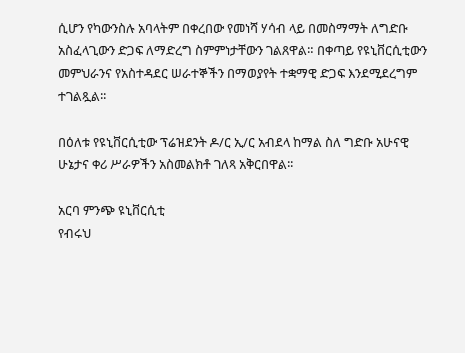ሲሆን የካውንስሉ አባላትም በቀረበው የመነሻ ሃሳብ ላይ በመስማማት ለግድቡ አስፈላጊውን ድጋፍ ለማድረግ ስምምነታቸውን ገልጸዋል። በቀጣይ የዩኒቨርሲቲውን መምህራንና የአስተዳደር ሠራተኞችን በማወያየት ተቋማዊ ድጋፍ እንደሚደረግም ተገልጿል፡፡

በዕለቱ የዩኒቨርሲቲው ፕሬዝደንት ዶ/ር ኢ/ር አብደላ ከማል ስለ ግድቡ አሁናዊ ሁኔታና ቀሪ ሥራዎችን አስመልክቶ ገለጻ አቅርበዋል፡፡

አርባ ምንጭ ዩኒቨርሲቲ
የብሩህ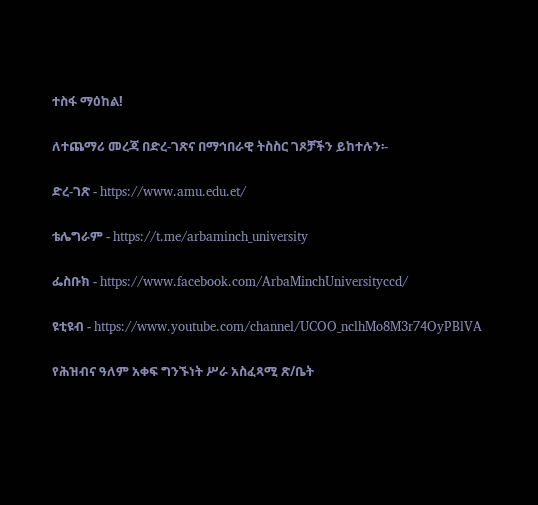ተስፋ ማዕከል!

ለተጨማሪ መረጃ በድረ-ገጽና በማኅበራዊ ትስስር ገጾቻችን ይከተሉን፡-

ድረ-ገጽ - https://www.amu.edu.et/

ቴሌግራም - https://t.me/arbaminch_university

ፌስቡክ - https://www.facebook.com/ArbaMinchUniversityccd/

ዩቲዩብ - https://www.youtube.com/channel/UCOO_nclhMo8M3r74OyPBlVA

የሕዝብና ዓለም አቀፍ ግንኙነት ሥራ አስፈጻሚ ጽ/ቤት